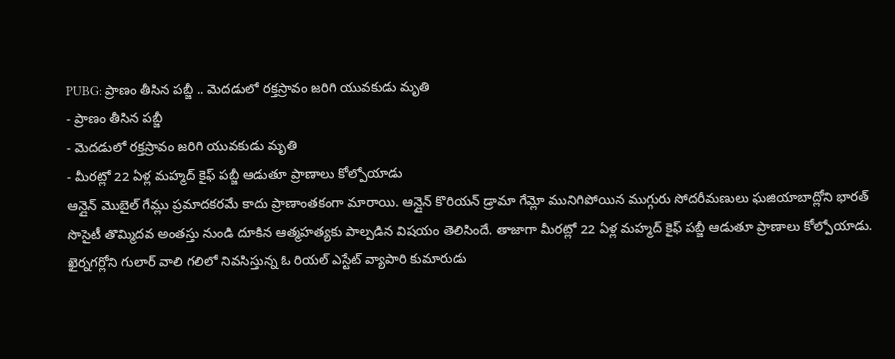PUBG: ప్రాణం తీసిన పబ్జీ .. మెదడులో రక్తస్రావం జరిగి యువకుడు మృతి
- ప్రాణం తీసిన పబ్జీ
- మెదడులో రక్తస్రావం జరిగి యువకుడు మృతి
- మీరట్లో 22 ఏళ్ల మహ్మద్ కైఫ్ పబ్జీ ఆడుతూ ప్రాణాలు కోల్పోయాడు
ఆన్లైన్ మొబైల్ గేమ్లు ప్రమాదకరమే కాదు ప్రాణాంతకంగా మారాయి. ఆన్లైన్ కొరియన్ డ్రామా గేమ్లో మునిగిపోయిన ముగ్గురు సోదరీమణులు ఘజియాబాద్లోని భారత్ సొసైటీ తొమ్మిదవ అంతస్తు నుండి దూకిన ఆత్మహత్యకు పాల్పడిన విషయం తెలిసిందే. తాజాగా మీరట్లో 22 ఏళ్ల మహ్మద్ కైఫ్ పబ్జీ ఆడుతూ ప్రాణాలు కోల్పోయాడు. ఖైర్నగర్లోని గులార్ వాలి గలిలో నివసిస్తున్న ఓ రియల్ ఎస్టేట్ వ్యాపారి కుమారుడు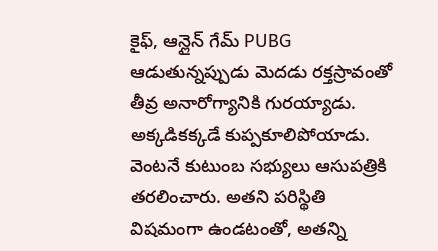కైఫ్, ఆన్లైన్ గేమ్ PUBG ఆడుతున్నప్పుడు మెదడు రక్తస్రావంతో తీవ్ర అనారోగ్యానికి గురయ్యాడు. అక్కడికక్కడే కుప్పకూలిపోయాడు. వెంటనే కుటుంబ సభ్యులు ఆసుపత్రికి తరలించారు. అతని పరిస్థితి విషమంగా ఉండటంతో, అతన్ని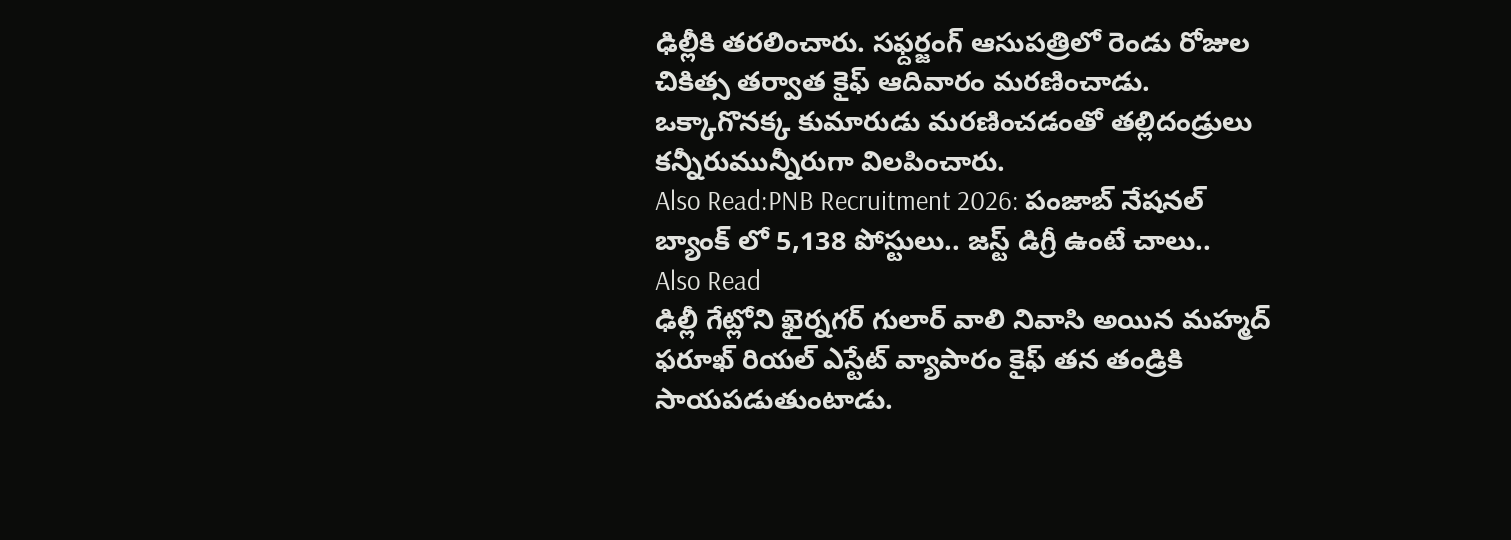ఢిల్లీకి తరలించారు. సఫ్దర్జంగ్ ఆసుపత్రిలో రెండు రోజుల చికిత్స తర్వాత కైఫ్ ఆదివారం మరణించాడు. ఒక్కాగొనక్క కుమారుడు మరణించడంతో తల్లిదండ్రులు కన్నీరుమున్నీరుగా విలపించారు.
Also Read:PNB Recruitment 2026: పంజాబ్ నేషనల్ బ్యాంక్ లో 5,138 పోస్టులు.. జస్ట్ డిగ్రీ ఉంటే చాలు..
Also Read
ఢిల్లీ గేట్లోని ఖైర్నగర్ గులార్ వాలి నివాసి అయిన మహ్మద్ ఫరూఖ్ రియల్ ఎస్టేట్ వ్యాపారం కైఫ్ తన తండ్రికి సాయపడుతుంటాడు.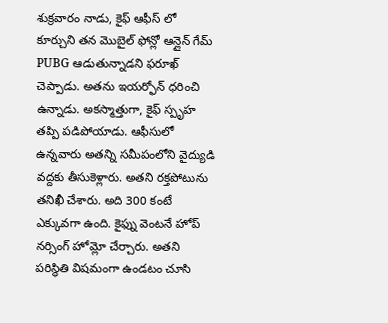శుక్రవారం నాడు, కైఫ్ ఆఫీస్ లో కూర్చుని తన మొబైల్ ఫోన్లో ఆన్లైన్ గేమ్ PUBG ఆడుతున్నాడని ఫరూఖ్ చెప్పాడు. అతను ఇయర్ఫోన్ ధరించి ఉన్నాడు. అకస్మాత్తుగా, కైఫ్ స్పృహ తప్పి పడిపోయాడు. ఆఫీసులో ఉన్నవారు అతన్ని సమీపంలోని వైద్యుడి వద్దకు తీసుకెళ్లారు. అతని రక్తపోటును తనిఖీ చేశారు. అది 300 కంటే ఎక్కువగా ఉంది. కైఫ్ను వెంటనే హోప్ నర్సింగ్ హోమ్లో చేర్చారు. అతని పరిస్థితి విషమంగా ఉండటం చూసి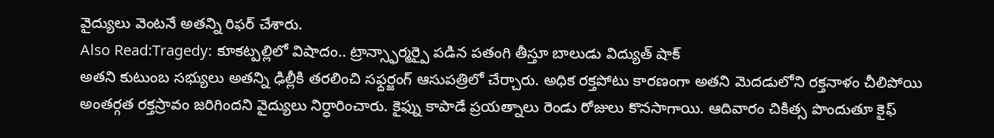వైద్యులు వెంటనే అతన్ని రిఫర్ చేశారు.
Also Read:Tragedy: కూకట్పల్లిలో విషాదం.. ట్రాన్స్ఫార్మర్పై పడిన పతంగి తీస్తూ బాలుడు విద్యుత్ షాక్
అతని కుటుంబ సభ్యులు అతన్ని ఢిల్లీకి తరలించి సఫ్దర్జంగ్ ఆసుపత్రిలో చేర్చారు. అధిక రక్తపోటు కారణంగా అతని మెదడులోని రక్తనాళం చీలిపోయి అంతర్గత రక్తస్రావం జరిగిందని వైద్యులు నిర్ధారించారు. కైఫ్ను కాపాడే ప్రయత్నాలు రెండు రోజులు కొనసాగాయి. ఆదివారం చికిత్స పొందుతూ కైఫ్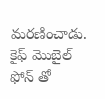మరణించాడు. కైఫ్ మొబైల్ ఫోన్ తో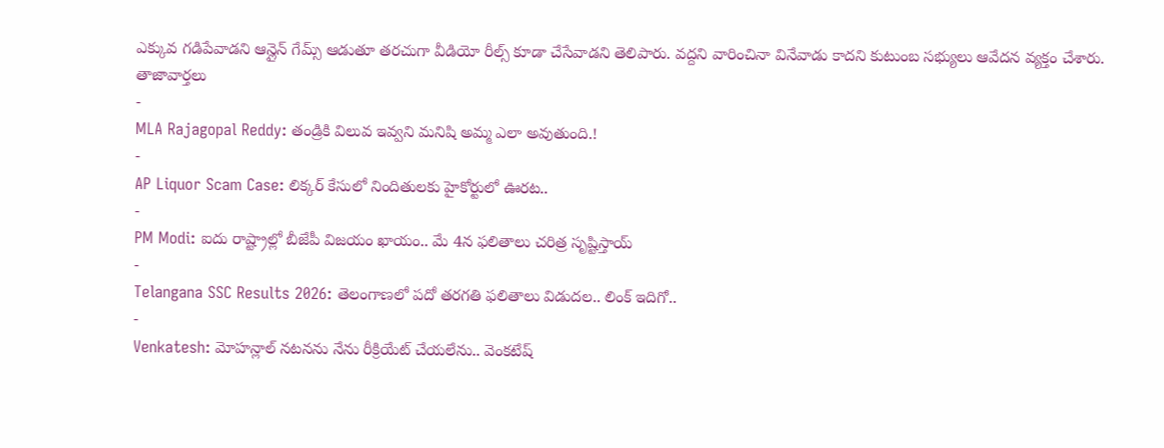ఎక్కువ గడిపేవాడని ఆన్లైన్ గేమ్స్ ఆడుతూ తరచుగా వీడియో రీల్స్ కూడా చేసేవాడని తెలిపారు. వద్దని వారించినా వినేవాడు కాదని కుటుంబ సభ్యులు ఆవేదన వ్యక్తం చేశారు.
తాజావార్తలు
-
MLA Rajagopal Reddy: తండ్రికి విలువ ఇవ్వని మనిషి అమ్మ ఎలా అవుతుంది.!
-
AP Liquor Scam Case: లిక్కర్ కేసులో నిందితులకు హైకోర్టులో ఊరట..
-
PM Modi: ఐదు రాష్ట్రాల్లో బీజేపీ విజయం ఖాయం.. మే 4న ఫలితాలు చరిత్ర సృష్టిస్తాయ్
-
Telangana SSC Results 2026: తెలంగాణలో పదో తరగతి ఫలితాలు విడుదల.. లింక్ ఇదిగో..
-
Venkatesh: మోహన్లాల్ నటనను నేను రీక్రియేట్ చేయలేను.. వెంకటేష్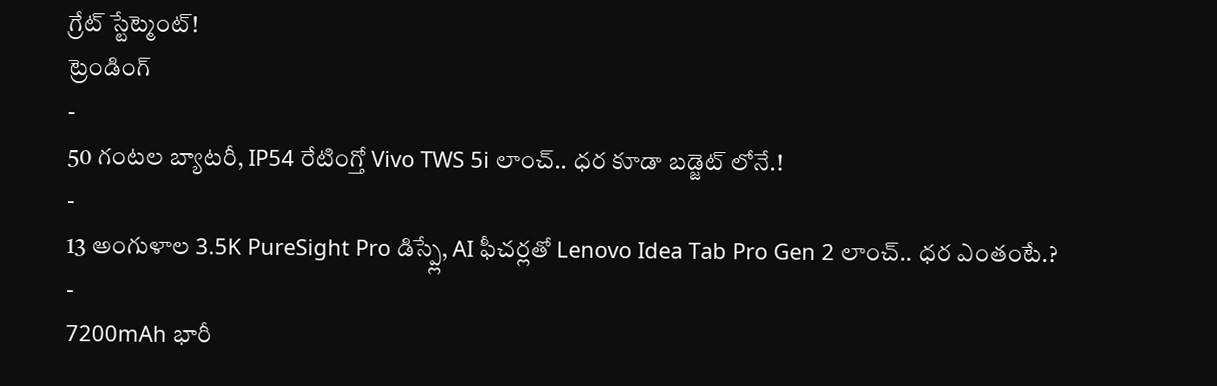గ్రేట్ స్టేట్మెంట్!
ట్రెండింగ్
-
50 గంటల బ్యాటరీ, IP54 రేటింగ్తో Vivo TWS 5i లాంచ్.. ధర కూడా బడ్జెట్ లోనే.!
-
13 అంగుళాల 3.5K PureSight Pro డిస్ప్లే, AI ఫీచర్లతో Lenovo Idea Tab Pro Gen 2 లాంచ్.. ధర ఎంతంటే.?
-
7200mAh భారీ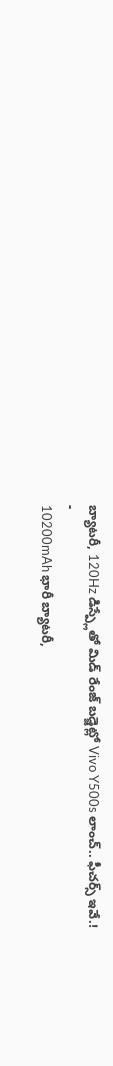బ్యాటరీ, 120Hz డిస్ప్లేతో మిడ్ రేంజ్ బడ్జెట్లో Vivo Y500s లాంచ్.. ఫీచర్స్ ఇవే.!
-
10200mAh భారీ బ్యాటరీ,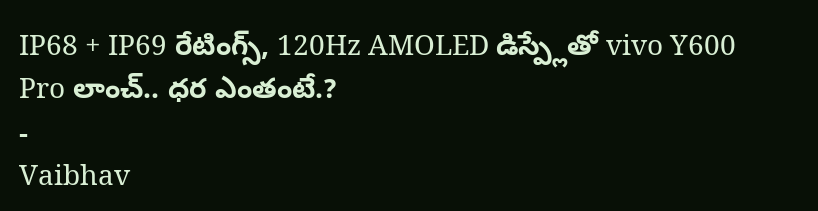IP68 + IP69 రేటింగ్స్, 120Hz AMOLED డిస్ప్లేతో vivo Y600 Pro లాంచ్.. ధర ఎంతంటే.?
-
Vaibhav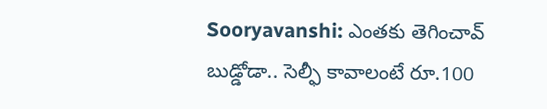Sooryavanshi: ఎంతకు తెగించావ్ బుడ్డోడా.. సెల్ఫీ కావాలంటే రూ.100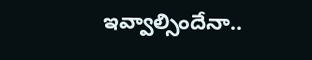ఇవ్వాల్సిందేనా..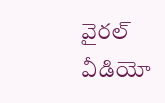వైరల్ వీడియో